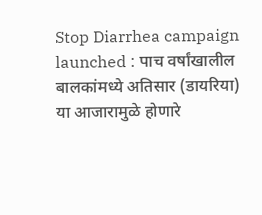Stop Diarrhea campaign launched : पाच वर्षांखालील बालकांमध्ये अतिसार (डायरिया) या आजारामुळे होणारे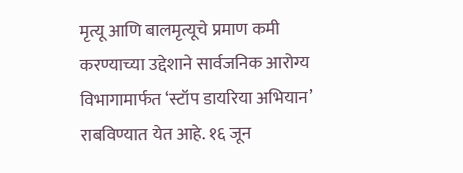मृत्यू आणि बालमृत्यूचे प्रमाण कमी करण्याच्या उद्देशाने सार्वजनिक आरोग्य विभागामार्फत ‘स्टॉप डायरिया अभियान’ राबविण्यात येत आहे. १६ जून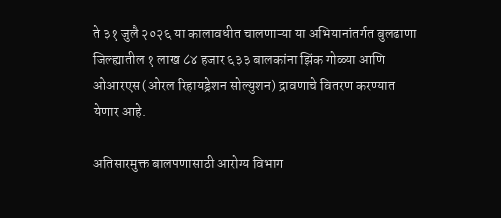ते ३१ जुलै २०२६ या कालावधीत चालणाऱ्या या अभियानांतर्गत बुलढाणा जिल्ह्यातील १ लाख ८४ हजार ६३३ बालकांना झिंक गोळ्या आणि ओआरएस (ओरल रिहायड्रेशन सोल्युशन) द्रावणाचे वितरण करण्यात येणार आहे.

अतिसारमुक्त बालपणासाठी आरोग्य विभाग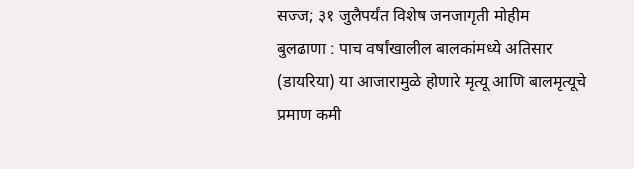सज्ज; ३१ जुलैपर्यंत विशेष जनजागृती मोहीम
बुलढाणा : पाच वर्षांखालील बालकांमध्ये अतिसार (डायरिया) या आजारामुळे होणारे मृत्यू आणि बालमृत्यूचे प्रमाण कमी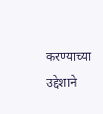करण्याच्या उद्देशाने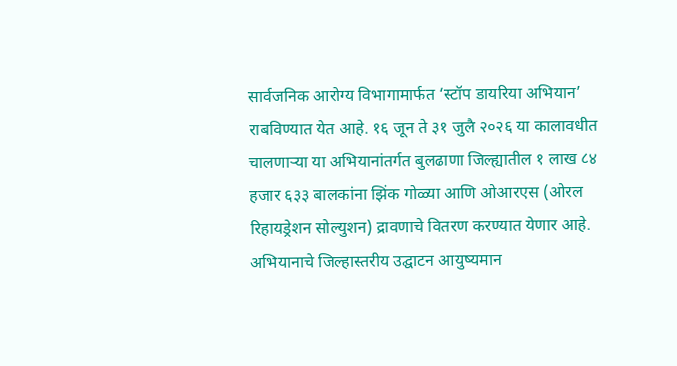सार्वजनिक आरोग्य विभागामार्फत ‘स्टॉप डायरिया अभियान’ राबविण्यात येत आहे. १६ जून ते ३१ जुलै २०२६ या कालावधीत चालणाऱ्या या अभियानांतर्गत बुलढाणा जिल्ह्यातील १ लाख ८४ हजार ६३३ बालकांना झिंक गोळ्या आणि ओआरएस (ओरल रिहायड्रेशन सोल्युशन) द्रावणाचे वितरण करण्यात येणार आहे.
अभियानाचे जिल्हास्तरीय उद्घाटन आयुष्यमान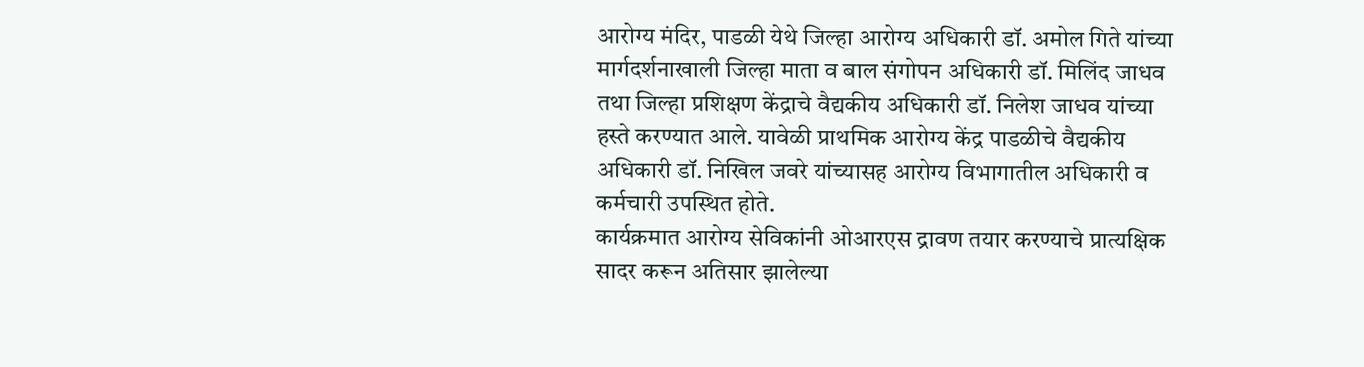आरोग्य मंदिर, पाडळी येथे जिल्हा आरोग्य अधिकारी डॉ. अमोल गिते यांच्या मार्गदर्शनाखाली जिल्हा माता व बाल संगोपन अधिकारी डॉ. मिलिंद जाधव तथा जिल्हा प्रशिक्षण केंद्राचे वैद्यकीय अधिकारी डॉ. निलेश जाधव यांच्या हस्ते करण्यात आले. यावेळी प्राथमिक आरोग्य केंद्र पाडळीचे वैद्यकीय अधिकारी डॉ. निखिल जवरे यांच्यासह आरोग्य विभागातील अधिकारी व कर्मचारी उपस्थित होते.
कार्यक्रमात आरोग्य सेविकांनी ओआरएस द्रावण तयार करण्याचे प्रात्यक्षिक सादर करून अतिसार झालेल्या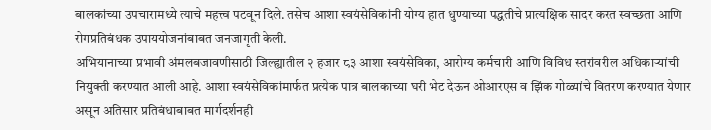बालकांच्या उपचारामध्ये त्याचे महत्त्व पटवून दिले. तसेच आशा स्वयंसेविकांनी योग्य हात धुण्याच्या पद्धतीचे प्रात्यक्षिक सादर करत स्वच्छता आणि रोगप्रतिबंधक उपाययोजनांबाबत जनजागृती केली.
अभियानाच्या प्रभावी अंमलबजावणीसाठी जिल्ह्यातील २ हजार ८३ आशा स्वयंसेविका, आरोग्य कर्मचारी आणि विविध स्तरांवरील अधिकाऱ्यांची नियुक्ती करण्यात आली आहे. आशा स्वयंसेविकांमार्फत प्रत्येक पात्र बालकाच्या घरी भेट देऊन ओआरएस व झिंक गोळ्यांचे वितरण करण्यात येणार असून अतिसार प्रतिबंधाबाबत मार्गदर्शनही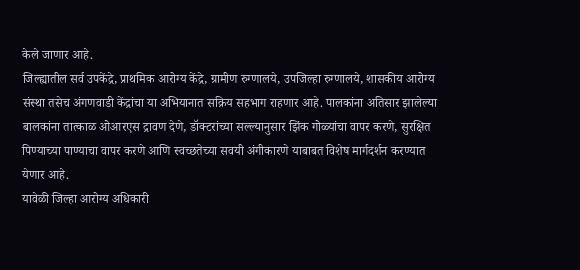केले जाणार आहे.
जिल्ह्यातील सर्व उपकेंद्रे, प्राथमिक आरोग्य केंद्रे, ग्रामीण रुग्णालये, उपजिल्हा रुग्णालये, शासकीय आरोग्य संस्था तसेच अंगणवाडी केंद्रांचा या अभियानात सक्रिय सहभाग राहणार आहे. पालकांना अतिसार झालेल्या बालकांना तात्काळ ओआरएस द्रावण देणे, डॉक्टरांच्या सल्ल्यानुसार झिंक गोळ्यांचा वापर करणे, सुरक्षित पिण्याच्या पाण्याचा वापर करणे आणि स्वच्छतेच्या सवयी अंगीकारणे याबाबत विशेष मार्गदर्शन करण्यात येणार आहे.
यावेळी जिल्हा आरोग्य अधिकारी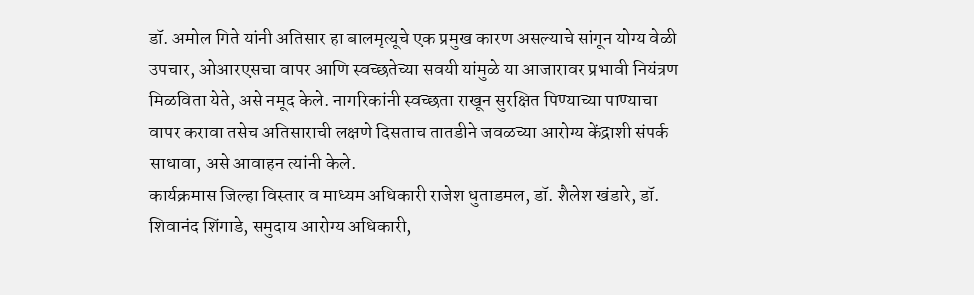डॉ. अमोल गिते यांनी अतिसार हा बालमृत्यूचे एक प्रमुख कारण असल्याचे सांगून योग्य वेळी उपचार, ओआरएसचा वापर आणि स्वच्छतेच्या सवयी यांमुळे या आजारावर प्रभावी नियंत्रण मिळविता येते, असे नमूद केले. नागरिकांनी स्वच्छता राखून सुरक्षित पिण्याच्या पाण्याचा वापर करावा तसेच अतिसाराची लक्षणे दिसताच तातडीने जवळच्या आरोग्य केंद्राशी संपर्क साधावा, असे आवाहन त्यांनी केले.
कार्यक्रमास जिल्हा विस्तार व माध्यम अधिकारी राजेश धुताडमल, डॉ. शैलेश खंडारे, डॉ. शिवानंद शिंगाडे, समुदाय आरोग्य अधिकारी,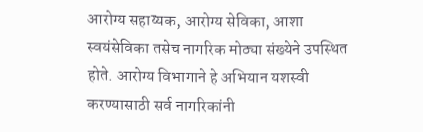आरोग्य सहाय्यक, आरोग्य सेविका, आशा स्वयंसेविका तसेच नागरिक मोठ्या संख्येने उपस्थित होते. आरोग्य विभागाने हे अभियान यशस्वी करण्यासाठी सर्व नागरिकांनी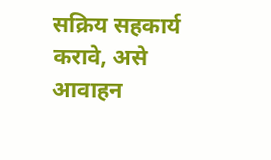सक्रिय सहकार्य करावे, असे आवाहन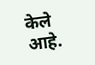केले आहे.